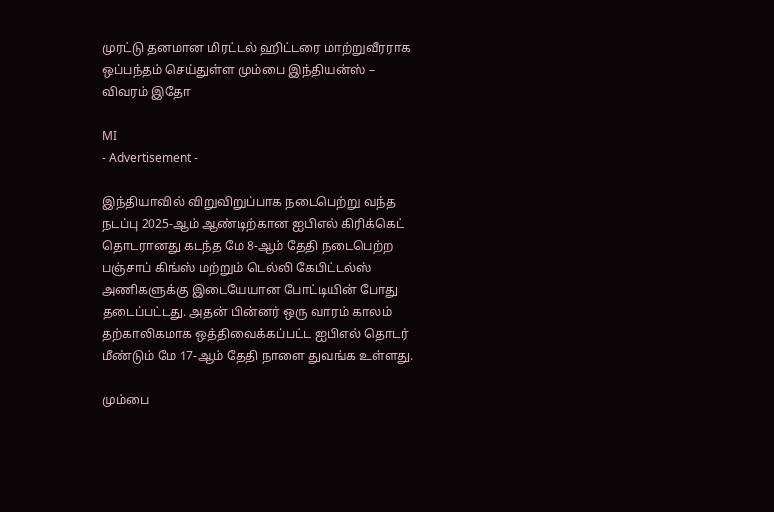முரட்டு தனமான மிரட்டல் ஹிட்டரை மாற்றுவீரராக ஒப்பந்தம் செய்துள்ள மும்பை இந்தியன்ஸ் – விவரம் இதோ

MI
- Advertisement -

இந்தியாவில் விறுவிறுப்பாக நடைபெற்று வந்த நடப்பு 2025-ஆம் ஆண்டிற்கான ஐபிஎல் கிரிக்கெட் தொடரானது கடந்த மே 8-ஆம் தேதி நடைபெற்ற பஞ்சாப் கிங்ஸ் மற்றும் டெல்லி கேபிட்டல்ஸ் அணிகளுக்கு இடையேயான போட்டியின் போது தடைப்பட்டது. அதன் பின்னர் ஒரு வாரம் காலம் தற்காலிகமாக ஒத்திவைக்கப்பட்ட ஐபிஎல் தொடர் மீண்டும் மே 17-ஆம் தேதி நாளை துவங்க உள்ளது.

மும்பை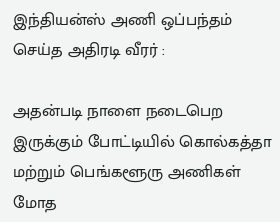இந்தியன்ஸ் அணி ஒப்பந்தம் செய்த அதிரடி வீரர் :

அதன்படி நாளை நடைபெற இருக்கும் போட்டியில் கொல்கத்தா மற்றும் பெங்களூரு அணிகள் மோத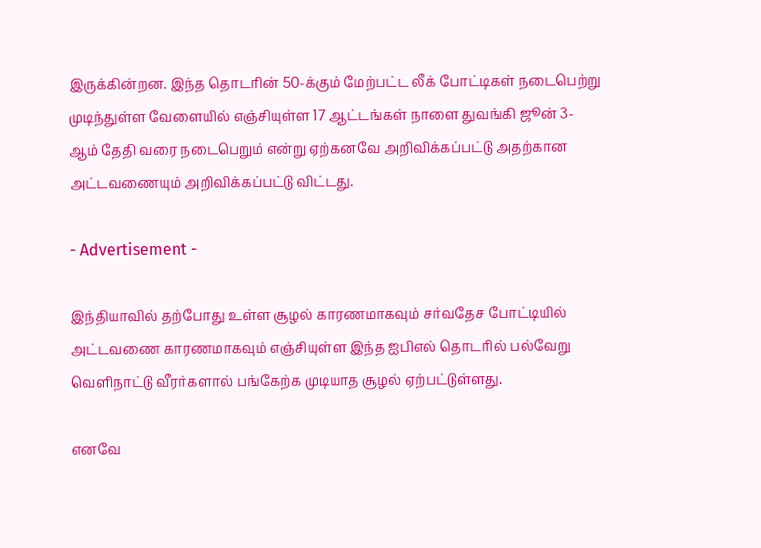இருக்கின்றன. இந்த தொடரின் 50-க்கும் மேற்பட்ட லீக் போட்டிகள் நடைபெற்று முடிந்துள்ள வேளையில் எஞ்சியுள்ள 17 ஆட்டங்கள் நாளை துவங்கி ஜூன் 3-ஆம் தேதி வரை நடைபெறும் என்று ஏற்கனவே அறிவிக்கப்பட்டு அதற்கான அட்டவணையும் அறிவிக்கப்பட்டு விட்டது.

- Advertisement -

இந்தியாவில் தற்போது உள்ள சூழல் காரணமாகவும் சர்வதேச போட்டியில் அட்டவணை காரணமாகவும் எஞ்சியுள்ள இந்த ஐபிஎல் தொடரில் பல்வேறு வெளிநாட்டு வீரர்களால் பங்கேற்க முடியாத சூழல் ஏற்பட்டுள்ளது.

எனவே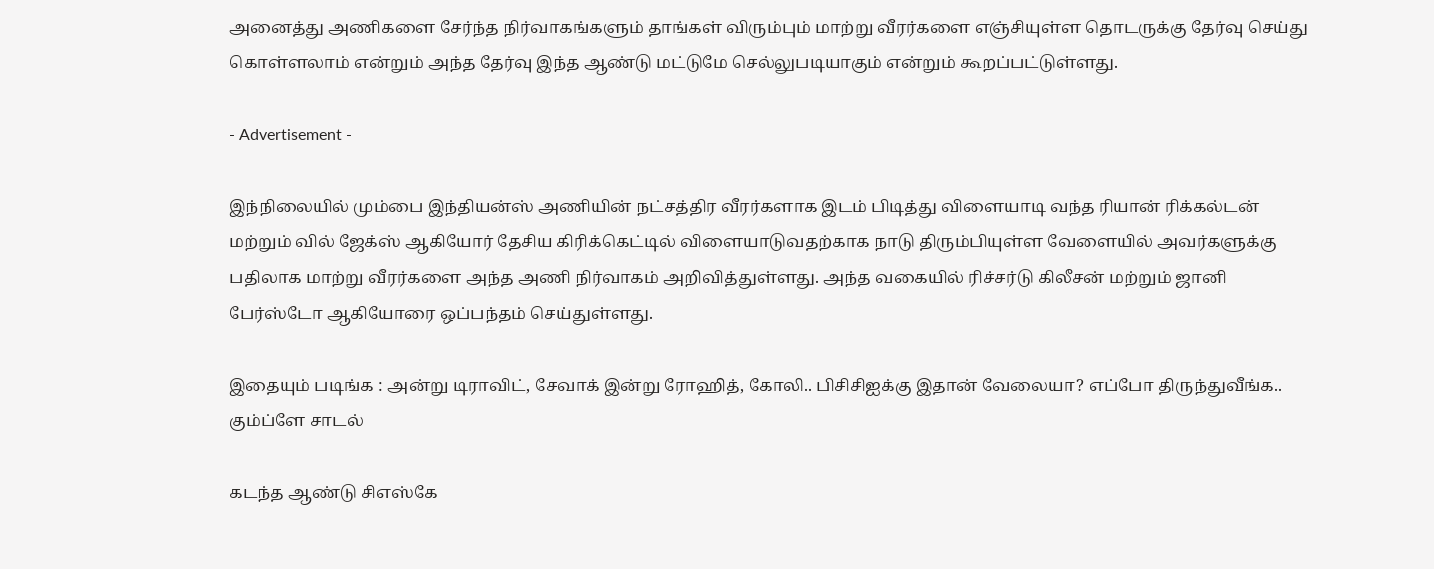அனைத்து அணிகளை சேர்ந்த நிர்வாகங்களும் தாங்கள் விரும்பும் மாற்று வீரர்களை எஞ்சியுள்ள தொடருக்கு தேர்வு செய்து கொள்ளலாம் என்றும் அந்த தேர்வு இந்த ஆண்டு மட்டுமே செல்லுபடியாகும் என்றும் கூறப்பட்டுள்ளது.

- Advertisement -

இந்நிலையில் மும்பை இந்தியன்ஸ் அணியின் நட்சத்திர வீரர்களாக இடம் பிடித்து விளையாடி வந்த ரியான் ரிக்கல்டன் மற்றும் வில் ஜேக்ஸ் ஆகியோர் தேசிய கிரிக்கெட்டில் விளையாடுவதற்காக நாடு திரும்பியுள்ள வேளையில் அவர்களுக்கு பதிலாக மாற்று வீரர்களை அந்த அணி நிர்வாகம் அறிவித்துள்ளது. அந்த வகையில் ரிச்சர்டு கிலீசன் மற்றும் ஜானி பேர்ஸ்டோ ஆகியோரை ஒப்பந்தம் செய்துள்ளது.

இதையும் படிங்க : அன்று டிராவிட், சேவாக் இன்று ரோஹித், கோலி.. பிசிசிஐக்கு இதான் வேலையா? எப்போ திருந்துவீங்க.. கும்ப்ளே சாடல்

கடந்த ஆண்டு சிஎஸ்கே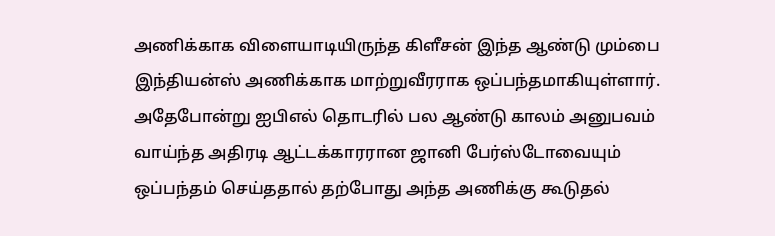அணிக்காக விளையாடியிருந்த கிளீசன் இந்த ஆண்டு மும்பை இந்தியன்ஸ் அணிக்காக மாற்றுவீரராக ஒப்பந்தமாகியுள்ளார். அதேபோன்று ஐபிஎல் தொடரில் பல ஆண்டு காலம் அனுபவம் வாய்ந்த அதிரடி ஆட்டக்காரரான ஜானி பேர்ஸ்டோவையும் ஒப்பந்தம் செய்ததால் தற்போது அந்த அணிக்கு கூடுதல்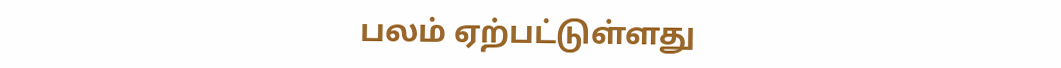பலம் ஏற்பட்டுள்ளது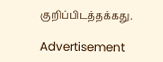குறிப்பிடத்தக்கது.

Advertisement